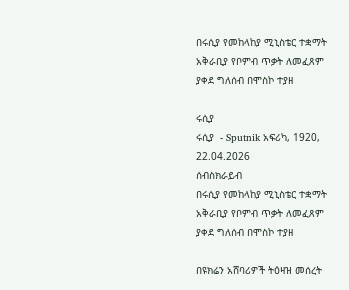በሩሲያ የመከላከያ ሚኒስቴር ተቋማት አቅራቢያ የቦምብ ጥቃት ለመፈጸም ያቀደ ግለሰብ በሞስኮ ተያዘ

ሩሲያ
ሩሲያ  - Sputnik አፍሪካ, 1920, 22.04.2026
ሰብስክራይብ
በሩሲያ የመከላከያ ሚኒስቴር ተቋማት አቅራቢያ የቦምብ ጥቃት ለመፈጸም ያቀደ ግለሰብ በሞስኮ ተያዘ

በዩክሬን አሸባሪዎች ትዕዛዝ መሰረት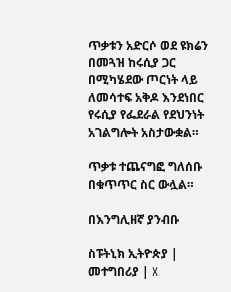ጥቃቱን አድርሶ ወደ ዩክሬን በመጓዝ ከሩሲያ ጋር በሚካሄደው ጦርነት ላይ ለመሳተፍ አቅዶ እንደነበር የሩሲያ የፌደራል የደህንነት አገልግሎት አስታውቋል።

ጥቃቱ ተጨናግፎ ግለሰቡ በቁጥጥር ስር ውሏል።

በእንግሊዘኛ ያንብቡ

ስፑትኒክ ኢትዮጵያ | መተግበሪያ | X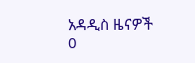አዳዲስ ዜናዎች
0